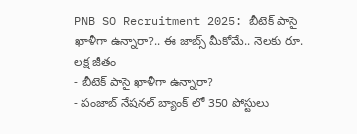PNB SO Recruitment 2025: బీటెక్ పాసై ఖాళీగా ఉన్నారా?.. ఈ జాబ్స్ మీకోమే.. నెలకు రూ. లక్ష జీతం
- బీటెక్ పాసై ఖాళీగా ఉన్నారా?
- పంజాబ్ నేషనల్ బ్యాంక్ లో 350 పోస్టులు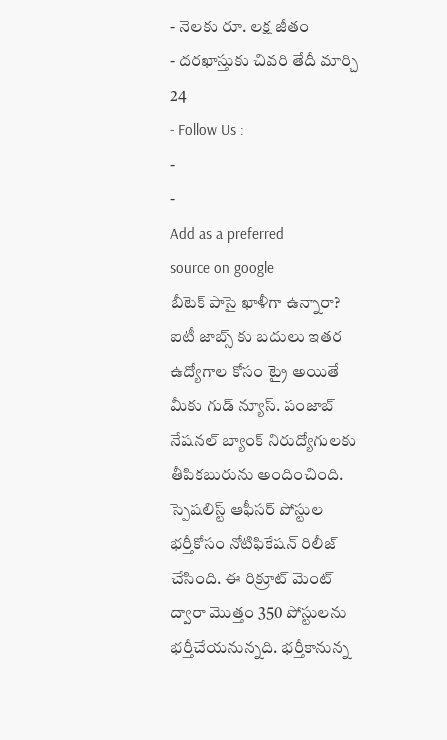- నెలకు రూ. లక్ష జీతం
- దరఖాస్తుకు చివరి తేదీ మార్చి 24
- Follow Us :
-
-
Add as a preferred
source on google
బీటెక్ పాసై ఖాళీగా ఉన్నారా? ఐటీ జాబ్స్ కు బదులు ఇతర ఉద్యోగాల కోసం ట్రై అయితే మీకు గుడ్ న్యూస్. పంజాబ్ నేషనల్ బ్యాంక్ నిరుద్యోగులకు తీపికబురును అందించింది. స్పెషలిస్ట్ ఆఫీసర్ పోస్టుల భర్తీకోసం నోటిఫికేషన్ రిలీజ్ చేసింది. ఈ రిక్రూట్ మెంట్ ద్వారా మొత్తం 350 పోస్టులను భర్తీచేయనున్నది. భర్తీకానున్న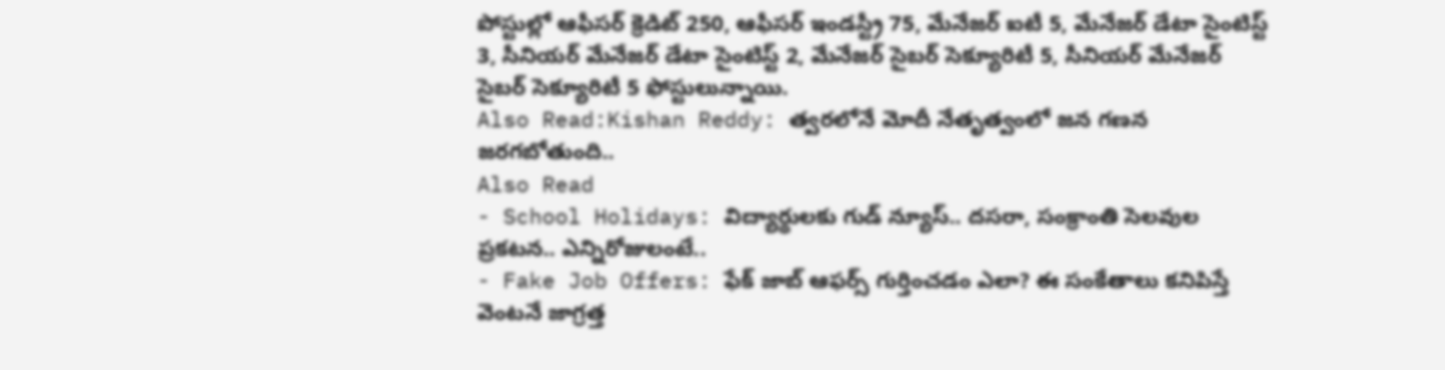పోస్టుల్లో ఆఫీసర్ క్రెడిట్ 250, ఆఫీసర్ ఇండస్ట్రీ 75, మేనేజర్ ఐటీ 5, మేనేజర్ డేటా సైంటిస్ట్ 3, సీనియర్ మేనేజర్ డేటా సైంటిస్ట్ 2, మేనేజర్ సైబర్ సెక్యూరిటీ 5, సీనియర్ మేనేజర్ సైబర్ సెక్యూరిటీ 5 ఫోస్టులున్నాయి.
Also Read:Kishan Reddy: త్వరలోనే మోదీ నేతృత్వంలో జన గణన జరగబోతుంది..
Also Read
- School Holidays: విద్యార్థులకు గుడ్ న్యూస్.. దసరా, సంక్రాంతి సెలవుల ప్రకటన.. ఎన్నిరోజులంటే..
- Fake Job Offers: ఫేక్ జాబ్ ఆఫర్స్ గుర్తించడం ఎలా? ఈ సంకేతాలు కనిపిస్తే వెంటనే జాగ్రత్త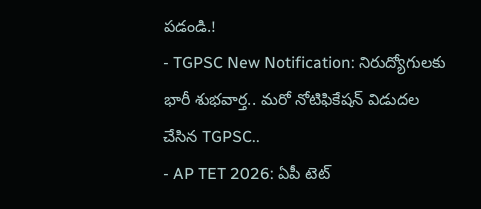పడండి.!
- TGPSC New Notification: నిరుద్యోగులకు భారీ శుభవార్త.. మరో నోటిఫికేషన్ విడుదల చేసిన TGPSC..
- AP TET 2026: ఏపీ టెట్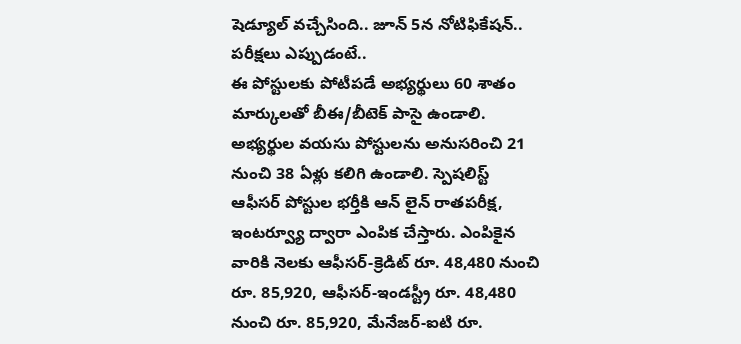షెడ్యూల్ వచ్చేసింది.. జూన్ 5న నోటిఫికేషన్.. పరీక్షలు ఎప్పుడంటే..
ఈ పోస్టులకు పోటీపడే అభ్యర్థులు 60 శాతం మార్కులతో బీఈ/బీటెక్ పాసై ఉండాలి. అభ్యర్థుల వయసు పోస్టులను అనుసరించి 21 నుంచి 38 ఏళ్లు కలిగి ఉండాలి. స్పెషలిస్ట్ ఆఫీసర్ పోస్టుల భర్తీకి ఆన్ లైన్ రాతపరీక్ష, ఇంటర్వ్యూ ద్వారా ఎంపిక చేస్తారు. ఎంపికైన వారికి నెలకు ఆఫీసర్-క్రెడిట్ రూ. 48,480 నుంచి రూ. 85,920, ఆఫీసర్-ఇండస్ట్రీ రూ. 48,480 నుంచి రూ. 85,920, మేనేజర్-ఐటి రూ.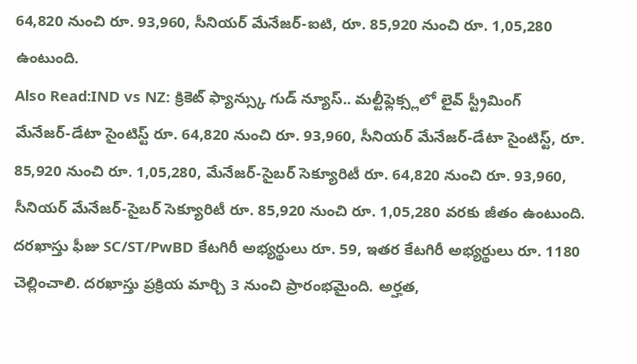64,820 నుంచి రూ. 93,960, సీనియర్ మేనేజర్-ఐటి, రూ. 85,920 నుంచి రూ. 1,05,280 ఉంటుంది.
Also Read:IND vs NZ: క్రికెట్ ఫ్యాన్స్కు గుడ్ న్యూస్.. మల్టీఫ్లెక్స్లలో లైవ్ స్ట్రీమింగ్
మేనేజర్-డేటా సైంటిస్ట్ రూ. 64,820 నుంచి రూ. 93,960, సీనియర్ మేనేజర్-డేటా సైంటిస్ట్, రూ. 85,920 నుంచి రూ. 1,05,280, మేనేజర్-సైబర్ సెక్యూరిటీ రూ. 64,820 నుంచి రూ. 93,960, సీనియర్ మేనేజర్-సైబర్ సెక్యూరిటీ రూ. 85,920 నుంచి రూ. 1,05,280 వరకు జీతం ఉంటుంది. దరఖాస్తు ఫీజు SC/ST/PwBD కేటగిరీ అభ్యర్థులు రూ. 59, ఇతర కేటగిరీ అభ్యర్థులు రూ. 1180 చెల్లించాలి. దరఖాస్తు ప్రక్రియ మార్చి 3 నుంచి ప్రారంభమైంది. అర్హత,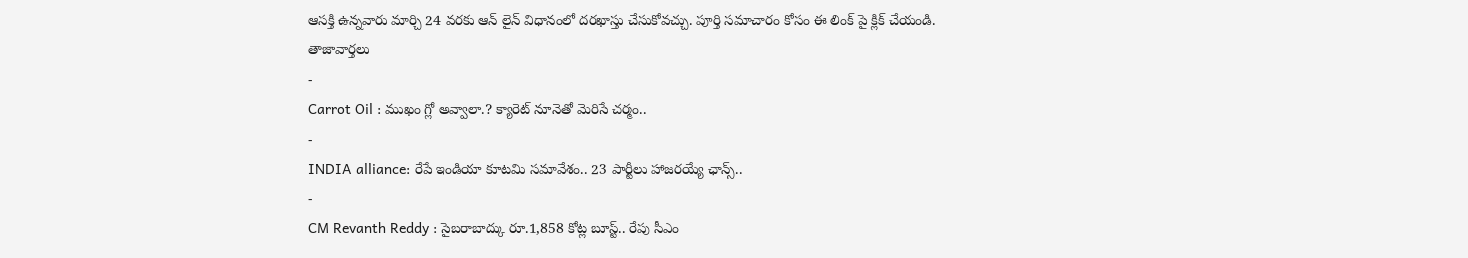ఆసక్తి ఉన్నవారు మార్చి 24 వరకు ఆన్ లైన్ విధానంలో దరఖాస్తు చేసుకోవచ్చు. పూర్తి సమాచారం కోసం ఈ లింక్ పై క్లిక్ చేయండి.
తాజావార్తలు
-
Carrot Oil : ముఖం గ్లో అవ్వాలా.? క్యారెట్ నూనెతో మెరిసే చర్మం..
-
INDIA alliance: రేపే ఇండియా కూటమి సమావేశం.. 23 పార్టీలు హాజరయ్యే ఛాన్స్..
-
CM Revanth Reddy : సైబరాబాద్కు రూ.1,858 కోట్ల బూస్ట్.. రేపు సీఎం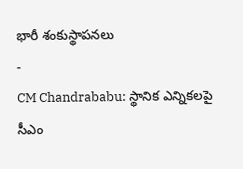భారీ శంకుస్థాపనలు
-
CM Chandrababu: స్థానిక ఎన్నికలపై సీఎం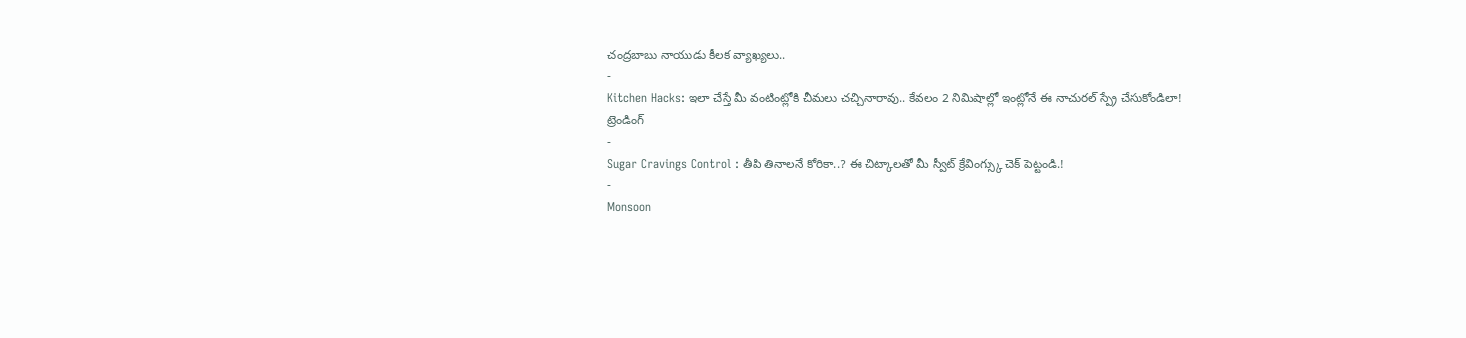చంద్రబాబు నాయుడు కీలక వ్యాఖ్యలు..
-
Kitchen Hacks: ఇలా చేస్తే మీ వంటింట్లోకి చీమలు చచ్చినారావు.. కేవలం 2 నిమిషాల్లో ఇంట్లోనే ఈ నాచురల్ స్ప్రే చేసుకోండిలా!
ట్రెండింగ్
-
Sugar Cravings Control : తీపి తినాలనే కోరికా..? ఈ చిట్కాలతో మీ స్వీట్ క్రేవింగ్స్కు చెక్ పెట్టండి.!
-
Monsoon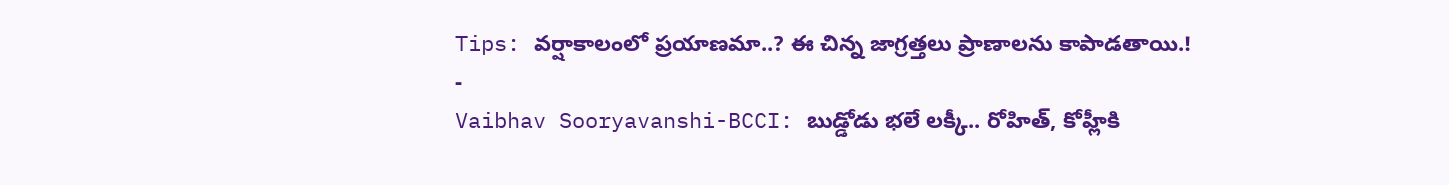Tips: వర్షాకాలంలో ప్రయాణమా..? ఈ చిన్న జాగ్రత్తలు ప్రాణాలను కాపాడతాయి.!
-
Vaibhav Sooryavanshi-BCCI: బుడ్డోడు భలే లక్కీ.. రోహిత్, కోహ్లీకి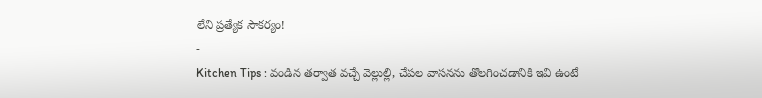లేని ప్రత్యేక సౌకర్యం!
-
Kitchen Tips : వండిన తర్వాత వచ్చే వెల్లుల్లి, చేపల వాసనను తొలగించడానికి ఇవి ఉంటే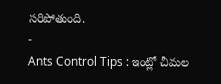సరిపోతుంది.
-
Ants Control Tips : ఇంట్లో చీమల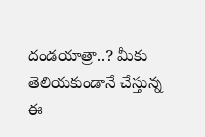దండయాత్రా..? మీకు తెలియకుండానే చేస్తున్న ఈ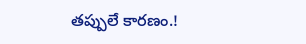తప్పులే కారణం.!